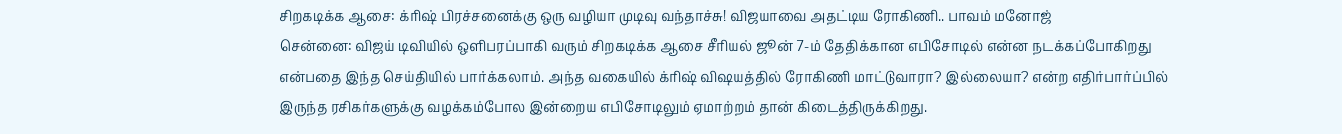சிறகடிக்க ஆசை: க்ரிஷ் பிரச்சனைக்கு ஒரு வழியா முடிவு வந்தாச்சு! விஜயாவை அதட்டிய ரோகிணி.. பாவம் மனோஜ்
சென்னை: விஜய் டிவியில் ஒளிபரப்பாகி வரும் சிறகடிக்க ஆசை சீரியல் ஜூன் 7-ம் தேதிக்கான எபிசோடில் என்ன நடக்கப்போகிறது என்பதை இந்த செய்தியில் பார்க்கலாம். அந்த வகையில் க்ரிஷ் விஷயத்தில் ரோகிணி மாட்டுவாரா? இல்லையா? என்ற எதிர்பார்ப்பில் இருந்த ரசிகர்களுக்கு வழக்கம்போல இன்றைய எபிசோடிலும் ஏமாற்றம் தான் கிடைத்திருக்கிறது.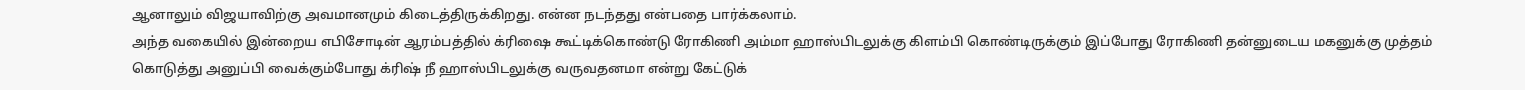ஆனாலும் விஜயாவிற்கு அவமானமும் கிடைத்திருக்கிறது. என்ன நடந்தது என்பதை பார்க்கலாம்.
அந்த வகையில் இன்றைய எபிசோடின் ஆரம்பத்தில் க்ரிஷை கூட்டிக்கொண்டு ரோகிணி அம்மா ஹாஸ்பிடலுக்கு கிளம்பி கொண்டிருக்கும் இப்போது ரோகிணி தன்னுடைய மகனுக்கு முத்தம் கொடுத்து அனுப்பி வைக்கும்போது க்ரிஷ் நீ ஹாஸ்பிடலுக்கு வருவதனமா என்று கேட்டுக்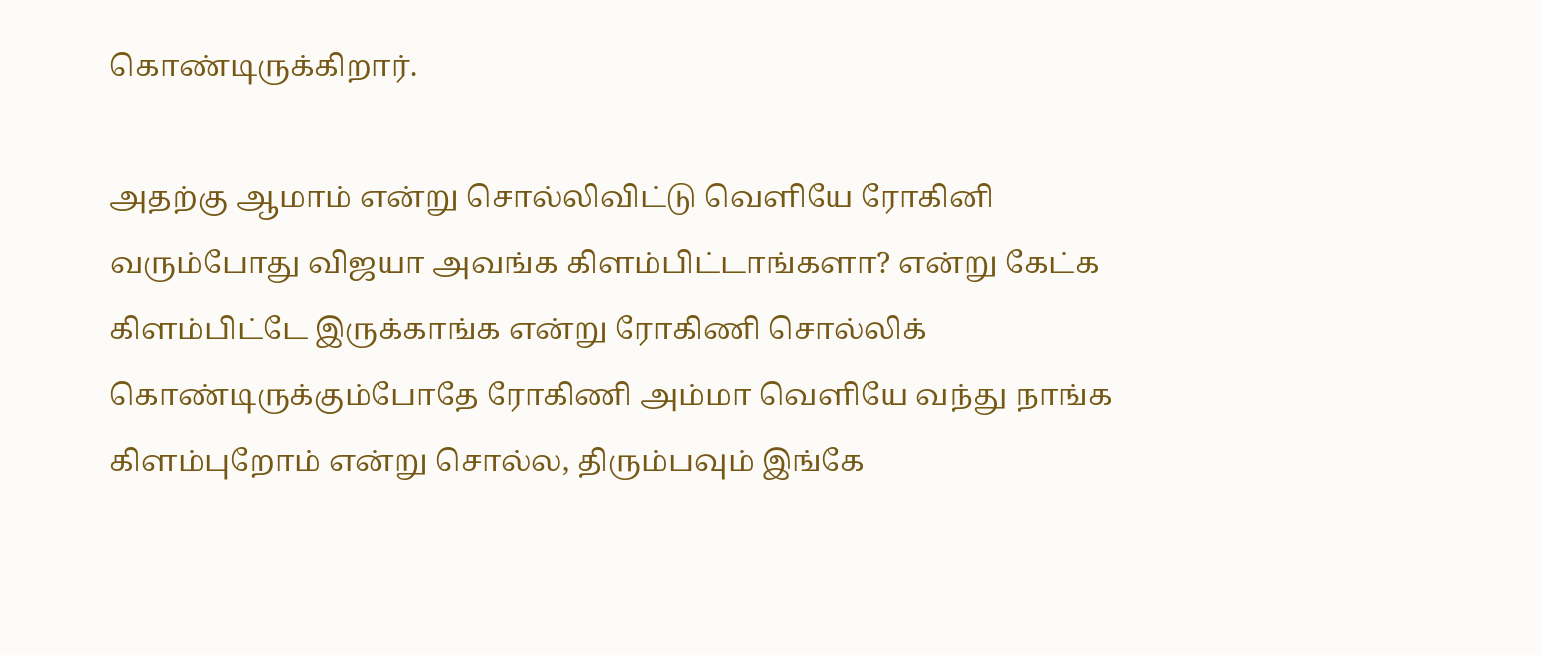கொண்டிருக்கிறார்.

அதற்கு ஆமாம் என்று சொல்லிவிட்டு வெளியே ரோகினி வரும்போது விஜயா அவங்க கிளம்பிட்டாங்களா? என்று கேட்க கிளம்பிட்டே இருக்காங்க என்று ரோகிணி சொல்லிக் கொண்டிருக்கும்போதே ரோகிணி அம்மா வெளியே வந்து நாங்க கிளம்புறோம் என்று சொல்ல, திரும்பவும் இங்கே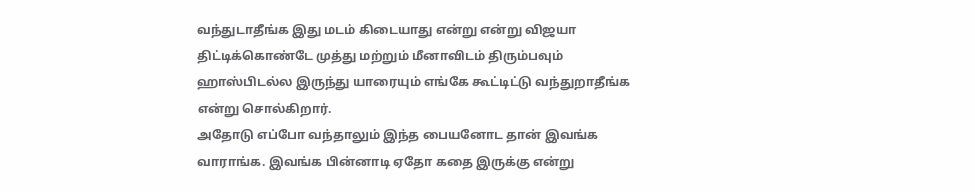வந்துடாதீங்க இது மடம் கிடையாது என்று என்று விஜயா திட்டிக்கொண்டே முத்து மற்றும் மீனாவிடம் திரும்பவும் ஹாஸ்பிடல்ல இருந்து யாரையும் எங்கே கூட்டிட்டு வந்துறாதீங்க என்று சொல்கிறார்.
அதோடு எப்போ வந்தாலும் இந்த பையனோட தான் இவங்க வாராங்க. இவங்க பின்னாடி ஏதோ கதை இருக்கு என்று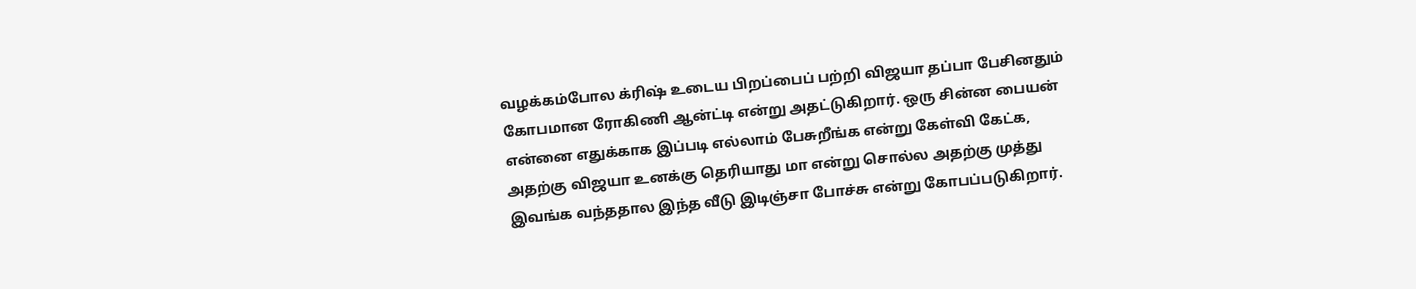வழக்கம்போல க்ரிஷ் உடைய பிறப்பைப் பற்றி விஜயா தப்பா பேசினதும் கோபமான ரோகிணி ஆன்ட்டி என்று அதட்டுகிறார். ஒரு சின்ன பையன் என்னை எதுக்காக இப்படி எல்லாம் பேசுறீங்க என்று கேள்வி கேட்க, அதற்கு விஜயா உனக்கு தெரியாது மா என்று சொல்ல அதற்கு முத்து இவங்க வந்ததால இந்த வீடு இடிஞ்சா போச்சு என்று கோபப்படுகிறார்.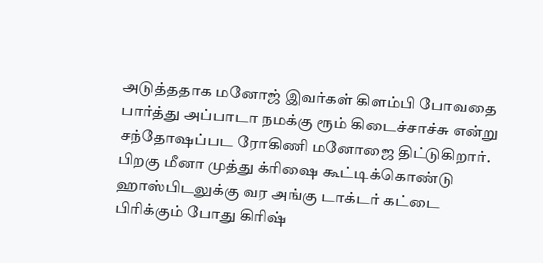அடுத்ததாக மனோஜ் இவர்கள் கிளம்பி போவதை பார்த்து அப்பாடா நமக்கு ரூம் கிடைச்சாச்சு என்று சந்தோஷப்பட ரோகிணி மனோஜை திட்டுகிறார். பிறகு மீனா முத்து க்ரிஷை கூட்டிக்கொண்டு ஹாஸ்பிடலுக்கு வர அங்கு டாக்டர் கட்டை பிரிக்கும் போது கிரிஷ்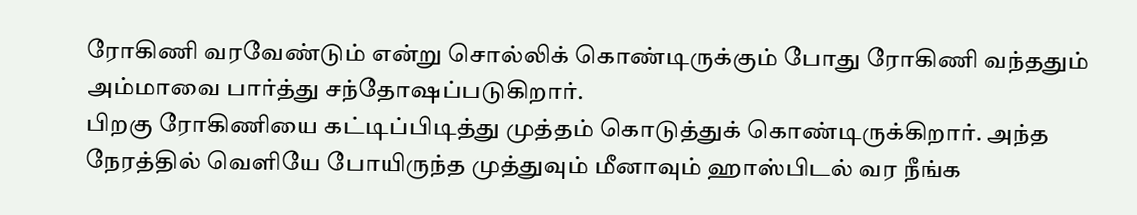ரோகிணி வரவேண்டும் என்று சொல்லிக் கொண்டிருக்கும் போது ரோகிணி வந்ததும் அம்மாவை பார்த்து சந்தோஷப்படுகிறார்.
பிறகு ரோகிணியை கட்டிப்பிடித்து முத்தம் கொடுத்துக் கொண்டிருக்கிறார். அந்த நேரத்தில் வெளியே போயிருந்த முத்துவும் மீனாவும் ஹாஸ்பிடல் வர நீங்க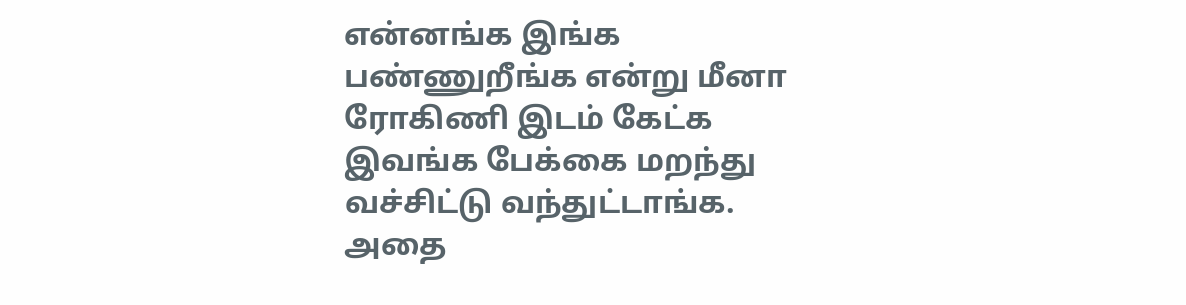என்னங்க இங்க பண்ணுறீங்க என்று மீனா ரோகிணி இடம் கேட்க இவங்க பேக்கை மறந்து வச்சிட்டு வந்துட்டாங்க. அதை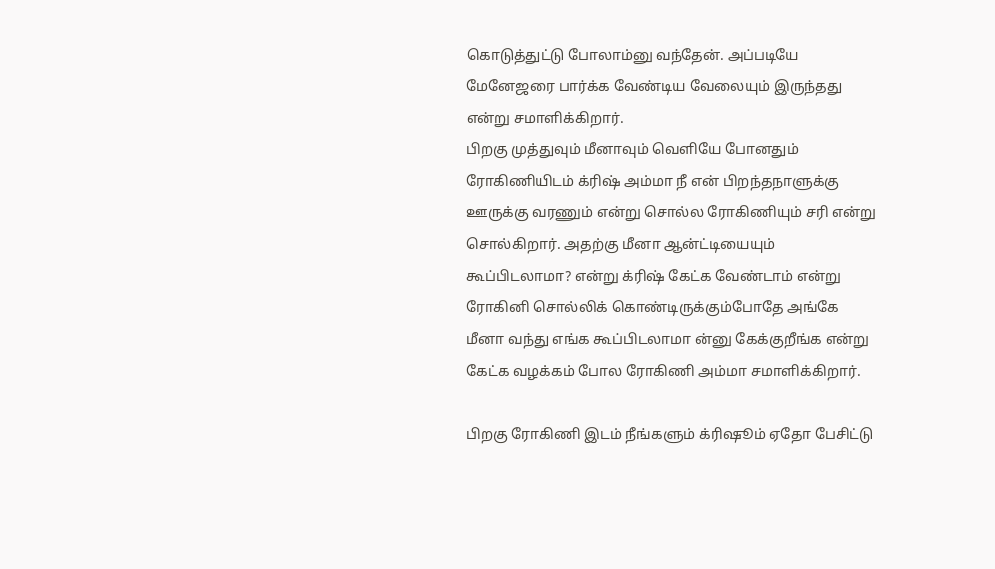கொடுத்துட்டு போலாம்னு வந்தேன். அப்படியே மேனேஜரை பார்க்க வேண்டிய வேலையும் இருந்தது என்று சமாளிக்கிறார்.
பிறகு முத்துவும் மீனாவும் வெளியே போனதும் ரோகிணியிடம் க்ரிஷ் அம்மா நீ என் பிறந்தநாளுக்கு ஊருக்கு வரணும் என்று சொல்ல ரோகிணியும் சரி என்று சொல்கிறார். அதற்கு மீனா ஆன்ட்டியையும் கூப்பிடலாமா? என்று க்ரிஷ் கேட்க வேண்டாம் என்று ரோகினி சொல்லிக் கொண்டிருக்கும்போதே அங்கே மீனா வந்து எங்க கூப்பிடலாமா ன்னு கேக்குறீங்க என்று கேட்க வழக்கம் போல ரோகிணி அம்மா சமாளிக்கிறார்.

பிறகு ரோகிணி இடம் நீங்களும் க்ரிஷூம் ஏதோ பேசிட்டு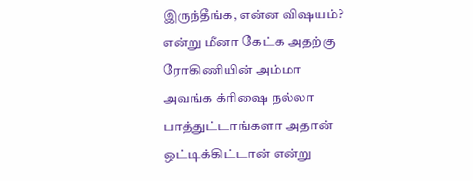இருந்தீங்க, என்ன விஷயம்? என்று மீனா கேட்க அதற்கு ரோகிணியின் அம்மா அவங்க க்ரிஷை நல்லா பாத்துட்டாங்களா அதான் ஒட்டிக்கிட்டான் என்று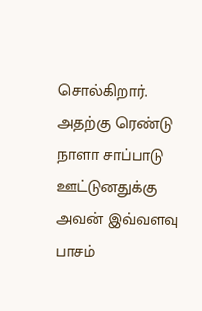சொல்கிறார். அதற்கு ரெண்டு நாளா சாப்பாடு ஊட்டுனதுக்கு அவன் இவ்வளவு பாசம்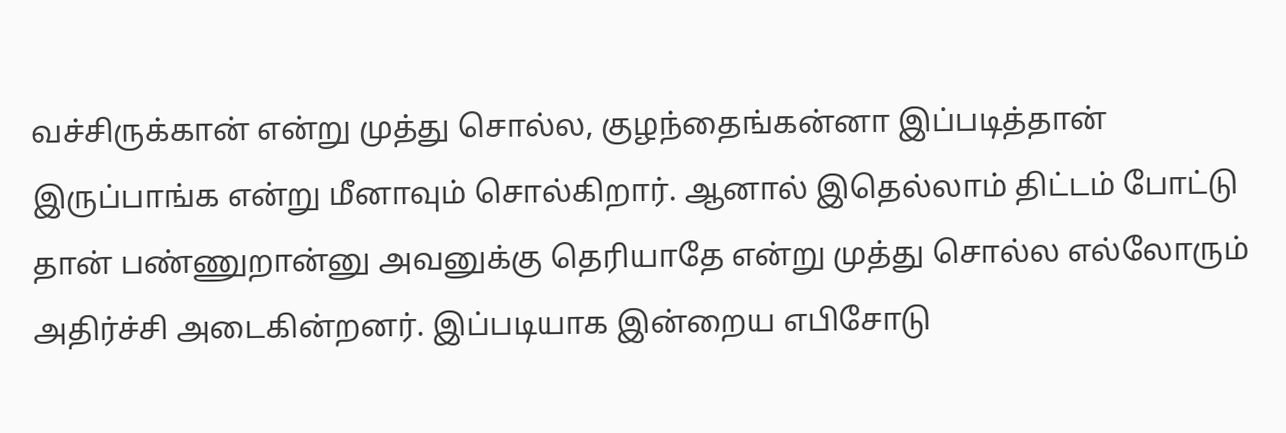வச்சிருக்கான் என்று முத்து சொல்ல, குழந்தைங்கன்னா இப்படித்தான் இருப்பாங்க என்று மீனாவும் சொல்கிறார். ஆனால் இதெல்லாம் திட்டம் போட்டு தான் பண்ணுறான்னு அவனுக்கு தெரியாதே என்று முத்து சொல்ல எல்லோரும் அதிர்ச்சி அடைகின்றனர். இப்படியாக இன்றைய எபிசோடு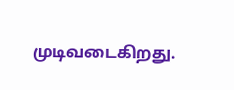முடிவடைகிறது.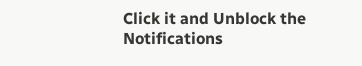Click it and Unblock the Notifications